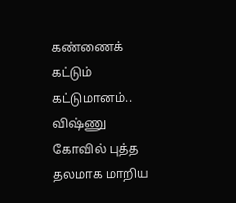கண்ணைக் கட்டும் கட்டுமானம்.. விஷ்ணு கோவில் புத்த தலமாக மாறிய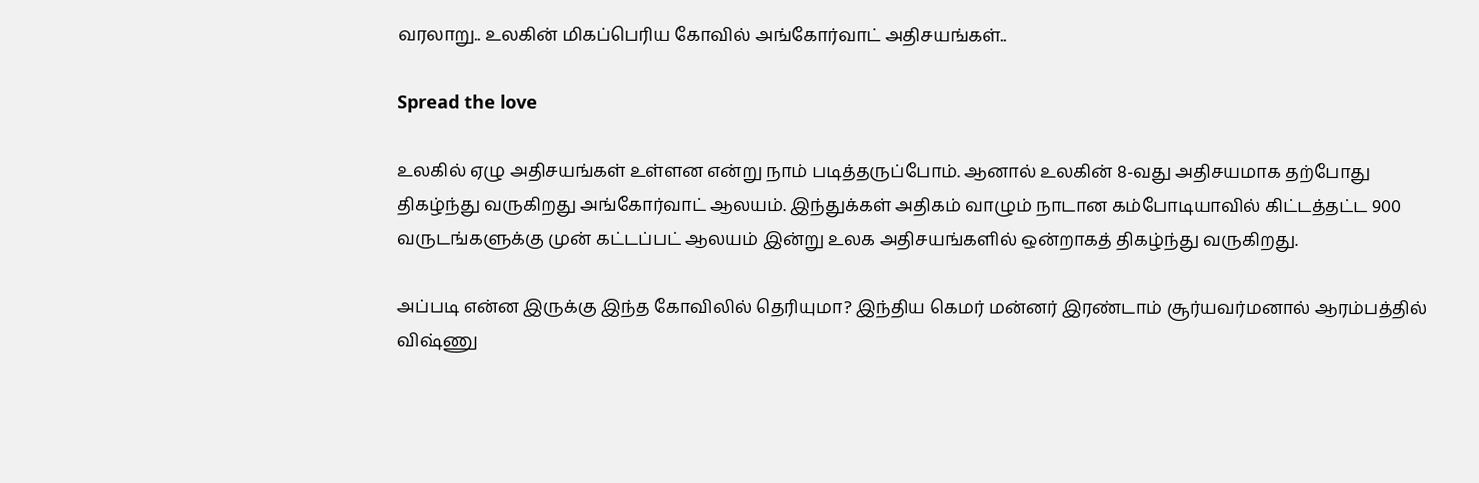வரலாறு.. உலகின் மிகப்பெரிய கோவில் அங்கோர்வாட் அதிசயங்கள்..

Spread the love

உலகில் ஏழு அதிசயங்கள் உள்ளன என்று நாம் படித்தருப்போம். ஆனால் உலகின் 8-வது அதிசயமாக தற்போது திகழ்ந்து வருகிறது அங்கோர்வாட் ஆலயம். இந்துக்கள் அதிகம் வாழும் நாடான கம்போடியாவில் கிட்டத்தட்ட 900 வருடங்களுக்கு முன் கட்டப்பட் ஆலயம் இன்று உலக அதிசயங்களில் ஒன்றாகத் திகழ்ந்து வருகிறது.

அப்படி என்ன இருக்கு இந்த கோவிலில் தெரியுமா? இந்திய கெமர் மன்னர் இரண்டாம் சூர்யவர்மனால் ஆரம்பத்தில் விஷ்ணு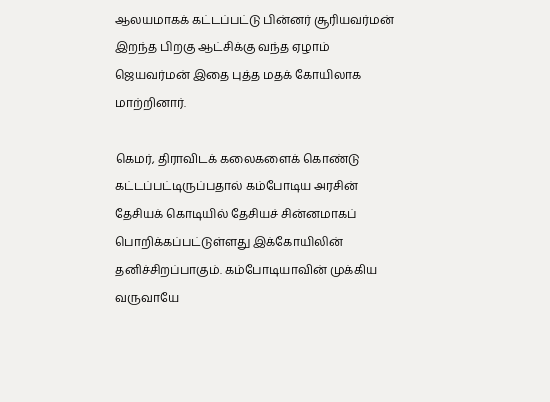ஆலயமாகக் கட்டப்பட்டு பின்னர் சூரியவர்மன் இறந்த பிறகு ஆட்சிக்கு வந்த ஏழாம் ஜெயவர்மன் இதை புத்த மதக் கோயிலாக மாற்றினார்.

கெமர், திராவிடக் கலைகளைக் கொண்டு கட்டப்பட்டிருப்பதால் கம்போடிய அரசின் தேசியக் கொடியில் தேசியச் சின்னமாகப் பொறிக்கப்பட்டுள்ளது இக்கோயிலின் தனிச்சிறப்பாகும். கம்போடியாவின் முக்கிய வருவாயே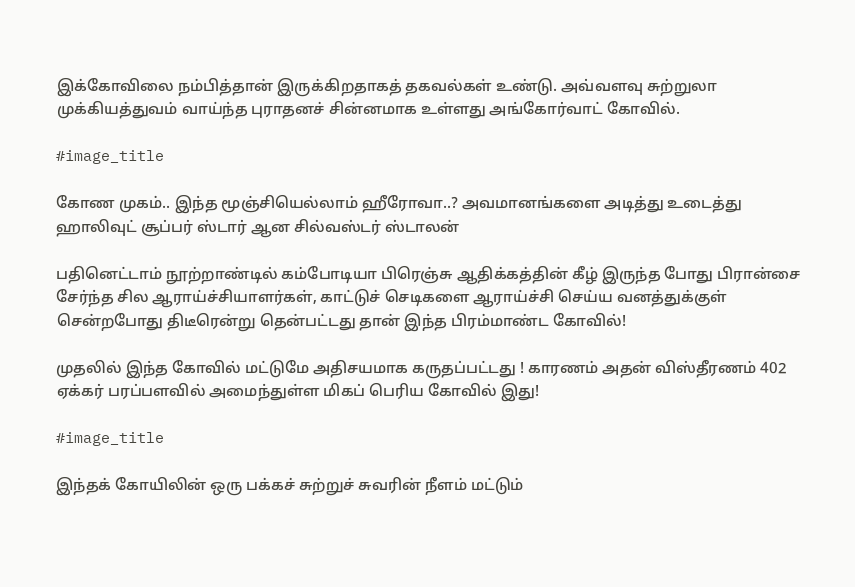இக்கோவிலை நம்பித்தான் இருக்கிறதாகத் தகவல்கள் உண்டு. அவ்வளவு சுற்றுலா முக்கியத்துவம் வாய்ந்த புராதனச் சின்னமாக உள்ளது அங்கோர்வாட் கோவில்.

#image_title

கோண முகம்.. இந்த மூஞ்சியெல்லாம் ஹீரோவா..? அவமானங்களை அடித்து உடைத்து ஹாலிவுட் சூப்பர் ஸ்டார் ஆன சில்வஸ்டர் ஸ்டாலன்

பதினெட்டாம் நூற்றாண்டில் கம்போடியா பிரெஞ்சு ஆதிக்கத்தின் கீழ் இருந்த போது பிரான்சை சேர்ந்த சில ஆராய்ச்சியாளர்கள், காட்டுச் செடிகளை ஆராய்ச்சி செய்ய வனத்துக்குள் சென்றபோது திடீரென்று தென்பட்டது தான் இந்த பிரம்மாண்ட கோவில்!

முதலில் இந்த கோவில் மட்டுமே அதிசயமாக கருதப்பட்டது ! காரணம் அதன் விஸ்தீரணம் 402 ஏக்கர் பரப்பளவில் அமைந்துள்ள மிகப் பெரிய கோவில் இது!

#image_title

இந்தக் கோயிலின் ஒரு பக்கச் சுற்றுச் சுவரின் நீளம் மட்டும்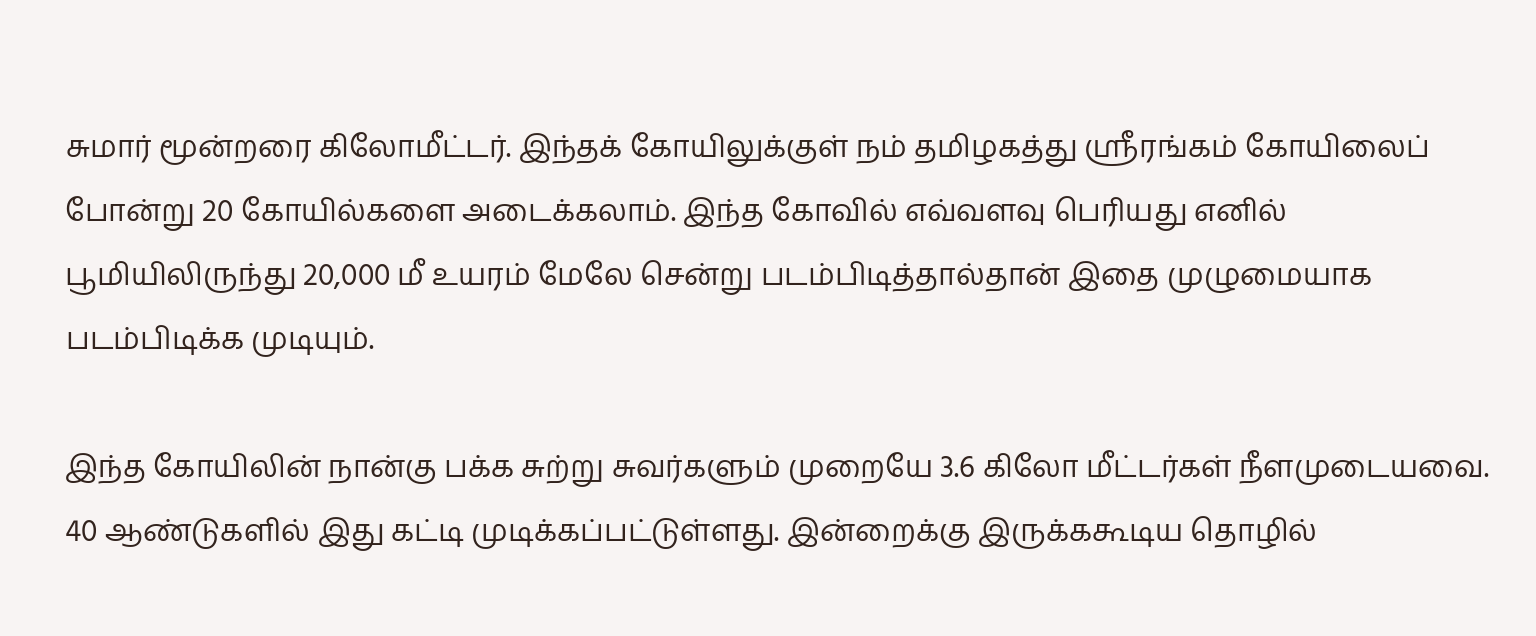சுமார் மூன்றரை கிலோமீட்டர். இந்தக் கோயிலுக்குள் நம் தமிழகத்து ஸ்ரீரங்கம் கோயிலைப் போன்று 20 கோயில்களை அடைக்கலாம். இந்த கோவில் எவ்வளவு பெரியது எனில் பூமியிலிருந்து 20,000 மீ உயரம் மேலே சென்று படம்பிடித்தால்தான் இதை முழுமையாக படம்பிடிக்க முடியும்.

இந்த கோயிலின் நான்கு பக்க சுற்று சுவர்களும் முறையே 3.6 கிலோ மீட்டர்கள் நீளமுடையவை. 40 ஆண்டுகளில் இது கட்டி முடிக்கப்பட்டுள்ளது. இன்றைக்கு இருக்ககூடிய தொழில்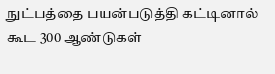நுட்பத்தை பயன்படுத்தி கட்டினால் கூட 300 ஆண்டுகள்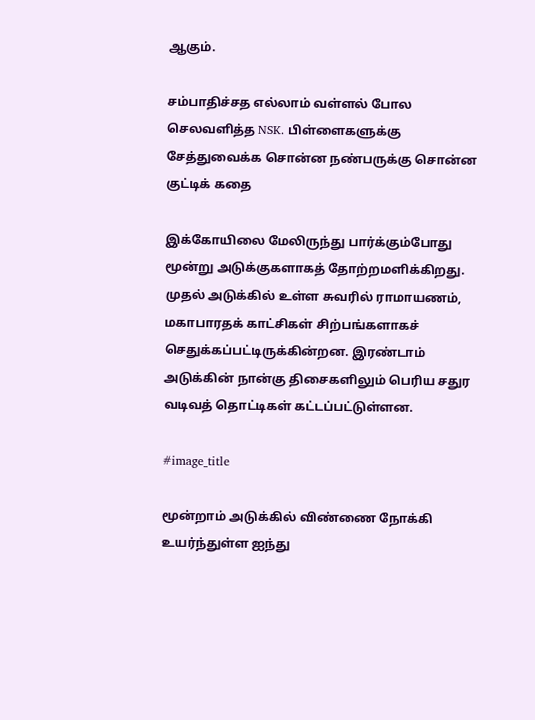ஆகும்.

சம்பாதிச்சத எல்லாம் வள்ளல் போல செலவளித்த NSK. பிள்ளைகளுக்கு சேத்துவைக்க சொன்ன நண்பருக்கு சொன்ன குட்டிக் கதை

இக்கோயிலை மேலிருந்து பார்க்கும்போது மூன்று அடுக்குகளாகத் தோற்றமளிக்கிறது. முதல் அடுக்கில் உள்ள சுவரில் ராமாயணம், மகாபாரதக் காட்சிகள் சிற்பங்களாகச் செதுக்கப்பட்டிருக்கின்றன. இரண்டாம் அடுக்கின் நான்கு திசைகளிலும் பெரிய சதுர வடிவத் தொட்டிகள் கட்டப்பட்டுள்ளன.

#image_title

மூன்றாம் அடுக்கில் விண்ணை நோக்கி உயர்ந்துள்ள ஐந்து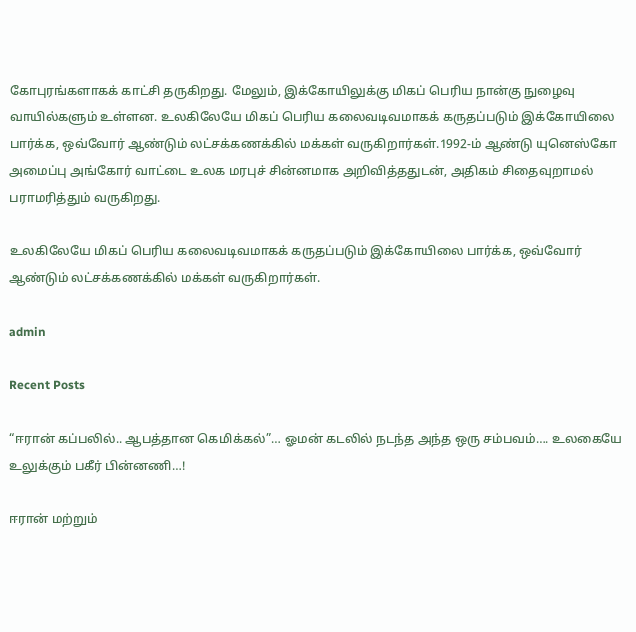கோபுரங்களாகக் காட்சி தருகிறது. மேலும், இக்கோயிலுக்கு மிகப் பெரிய நான்கு நுழைவு வாயில்களும் உள்ளன. உலகிலேயே மிகப் பெரிய கலைவடிவமாகக் கருதப்படும் இக்கோயிலை பார்க்க, ஒவ்வோர் ஆண்டும் லட்சக்கணக்கில் மக்கள் வருகிறார்கள்.1992-ம் ஆண்டு யுனெஸ்கோ அமைப்பு அங்கோர் வாட்டை உலக மரபுச் சின்னமாக அறிவித்ததுடன், அதிகம் சிதைவுறாமல் பராமரித்தும் வருகிறது.

உலகிலேயே மிகப் பெரிய கலைவடிவமாகக் கருதப்படும் இக்கோயிலை பார்க்க, ஒவ்வோர் ஆண்டும் லட்சக்கணக்கில் மக்கள் வருகிறார்கள்.

admin

Recent Posts

“ஈரான் கப்பலில்.. ஆபத்தான கெமிக்கல்”… ஓமன் கடலில் நடந்த அந்த ஒரு சம்பவம்…. உலகையே உலுக்கும் பகீர் பின்னணி…!

ஈரான் மற்றும்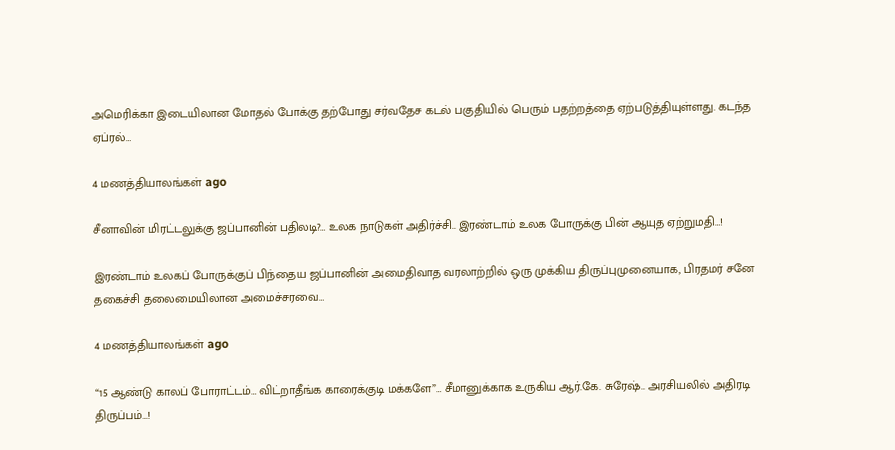அமெரிக்கா இடையிலான மோதல் போக்கு தற்போது சர்வதேச கடல் பகுதியில் பெரும் பதற்றத்தை ஏற்படுத்தியுள்ளது. கடந்த ஏப்ரல்…

4 மணத்தியாலங்கள் ago

சீனாவின் மிரட்டலுக்கு ஜப்பானின் பதிலடி?… உலக நாடுகள் அதிர்ச்சி.. இரண்டாம் உலக போருக்கு பின் ஆயுத ஏற்றுமதி…!

இரண்டாம் உலகப் போருக்குப் பிந்தைய ஜப்பானின் அமைதிவாத வரலாற்றில் ஒரு முக்கிய திருப்புமுனையாக, பிரதமர் சனே தகைச்சி தலைமையிலான அமைச்சரவை…

4 மணத்தியாலங்கள் ago

“15 ஆண்டு காலப் போராட்டம்… விட்றாதீங்க காரைக்குடி மக்களே”… சீமானுக்காக உருகிய ஆர்.கே. சுரேஷ்.. அரசியலில் அதிரடி திருப்பம்…!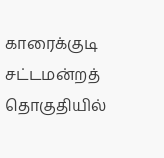காரைக்குடி சட்டமன்றத் தொகுதியில்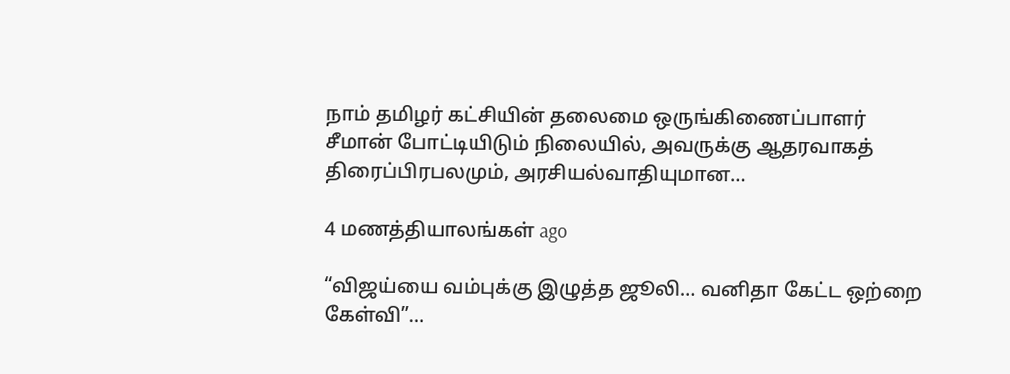நாம் தமிழர் கட்சியின் தலைமை ஒருங்கிணைப்பாளர் சீமான் போட்டியிடும் நிலையில், அவருக்கு ஆதரவாகத் திரைப்பிரபலமும், அரசியல்வாதியுமான…

4 மணத்தியாலங்கள் ago

“விஜய்யை வம்புக்கு இழுத்த ஜூலி… வனிதா கேட்ட ஒற்றை கேள்வி”…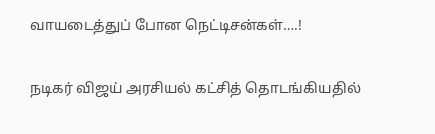வாயடைத்துப் போன நெட்டிசன்கள்….!

நடிகர் விஜய் அரசியல் கட்சித் தொடங்கியதில்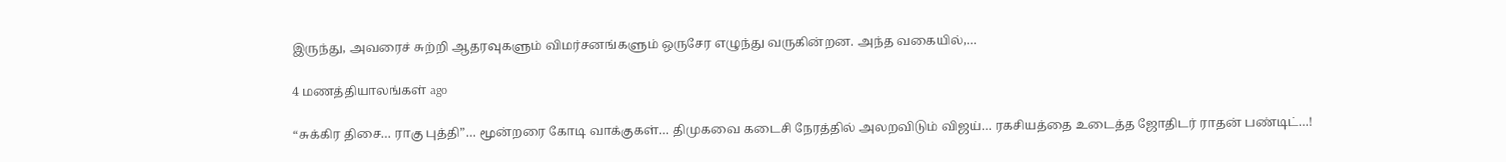இருந்து, அவரைச் சுற்றி ஆதரவுகளும் விமர்சனங்களும் ஒருசேர எழுந்து வருகின்றன. அந்த வகையில்,…

4 மணத்தியாலங்கள் ago

“சுக்கிர திசை… ராகு புத்தி”… மூன்றரை கோடி வாக்குகள்… திமுகவை கடைசி நேரத்தில் அலறவிடும் விஜய்… ரகசியத்தை உடைத்த ஜோதிடர் ராதன் பண்டிட்…!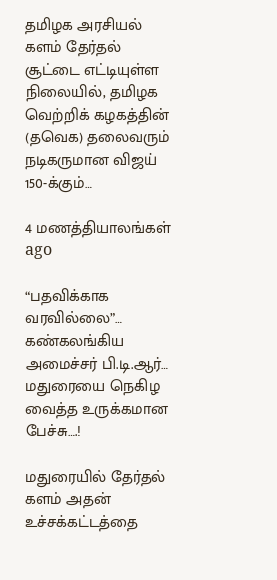தமிழக அரசியல் களம் தேர்தல் சூட்டை எட்டியுள்ள நிலையில், தமிழக வெற்றிக் கழகத்தின் (தவெக) தலைவரும் நடிகருமான விஜய் 150-க்கும்…

4 மணத்தியாலங்கள் ago

“பதவிக்காக வரவில்லை”… கண்கலங்கிய அமைச்சர் பி.டி.ஆர்… மதுரையை நெகிழ வைத்த உருக்கமான பேச்சு….!

மதுரையில் தேர்தல் களம் அதன் உச்சக்கட்டத்தை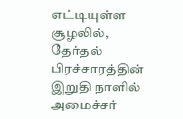எட்டியுள்ள சூழலில், தேர்தல் பிரச்சாரத்தின் இறுதி நாளில் அமைச்சர்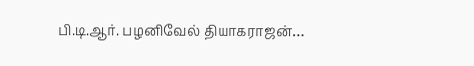பி.டி.ஆர். பழனிவேல் தியாகராஜன்…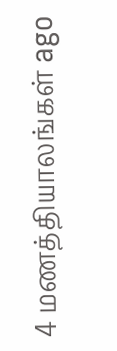4 மணத்தியாலங்கள் ago